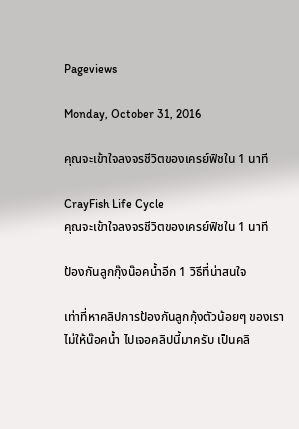Pageviews

Monday, October 31, 2016

คุณจะเข้าใจลงจรชีวิตของเครย์ฟิชใน 1 นาที

CrayFish Life Cycle
คุณจะเข้าใจลงจรชีวิตของเครย์ฟิชใน 1 นาที

ป้องกันลูกกุ๊งน๊อคน้ำอีก 1 วิธีที่น่าสนใจ

เท่าที่หาคลิปการป้องกันลูกกุ้งตัวน้อยๆ ของเราไม่ให้น๊อคน้ำ ไปเจอคลิปนี้มาครับ เป็นคลิ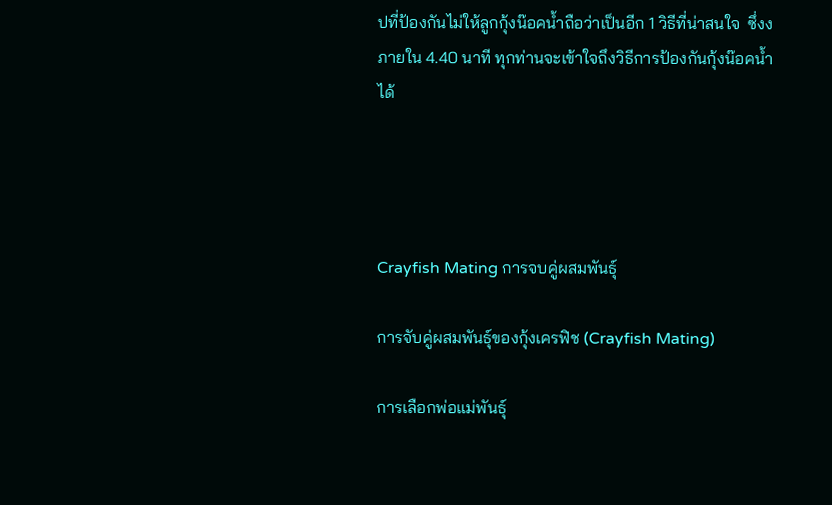ปที่ป้องกันไม่ให้ลูกกุ้งน๊อคน้ำถือว่าเป็นอีก 1 วิธีที่น่าสนใจ  ซึ่งงภายใน 4.40 นาที ทุกท่านจะเข้าใจถึงวิธีการป้องกันกุ้งน๊อคน้ำได้




Crayfish Mating การจบคู่ผสมพันธุ์

การจับคู่ผสมพันธุ์ของกุ้งเครฟิช (Crayfish Mating)

การเลือกพ่อแม่พันธุ์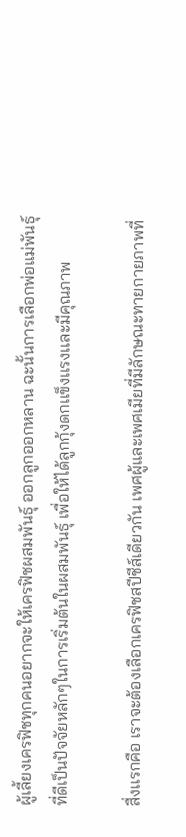ผู้เลี้ยงเครฟิชทุกคนอยากจะให้เครฟิชผสมพันธุ์ ออกลูกออกหลาน ฉะนั้นการเลือกพ่อแม่พันธุ์ที่ดีเป็นปัจจัยหลักๆในการเริ่มต้นในผสมพันธุ์ เพื่อให้ได้ลูกกุ้งดกเเข็งเเรงเเละมีคุณภาพ

สื่งเเรกคือ เราจะต้องเลือกเครฟิชสปีชีส์เดียวกัน เพศผู้และเพศเมียที่มีลักษณะทายกายภาพที่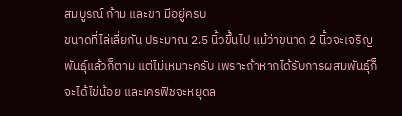สมบูรณ์ ก้าม และขา มีอยู่ครบ
ขนาดที่ไล่เลี่ยกัน ประมาณ 2.5 นิ้วขึ้นไป แม้ว่าขนาด 2 นิ้วจะเจริญพันธุ์แล้วก็ตาม แต่ไม่เหมาะครับ เพราะถ้าหากได้รับการผสมพันธุ์ก็จะได้ไข่น้อย และเครฟิชจะหยุดล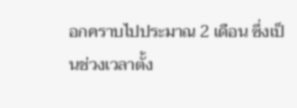อกคราบไปประมาณ 2 เดือน ซึ่งเป็นช่วงเวลาตั้ง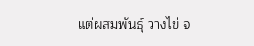แต่ผสมพันธุ์ วางไข่ จ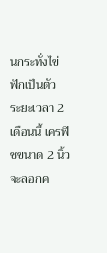นกระทั่งไข่ฟักเป็นตัว
ระยะเวลา 2 เดือนนี้ เครฟิชขนาด 2 นิ้ว จะลอกค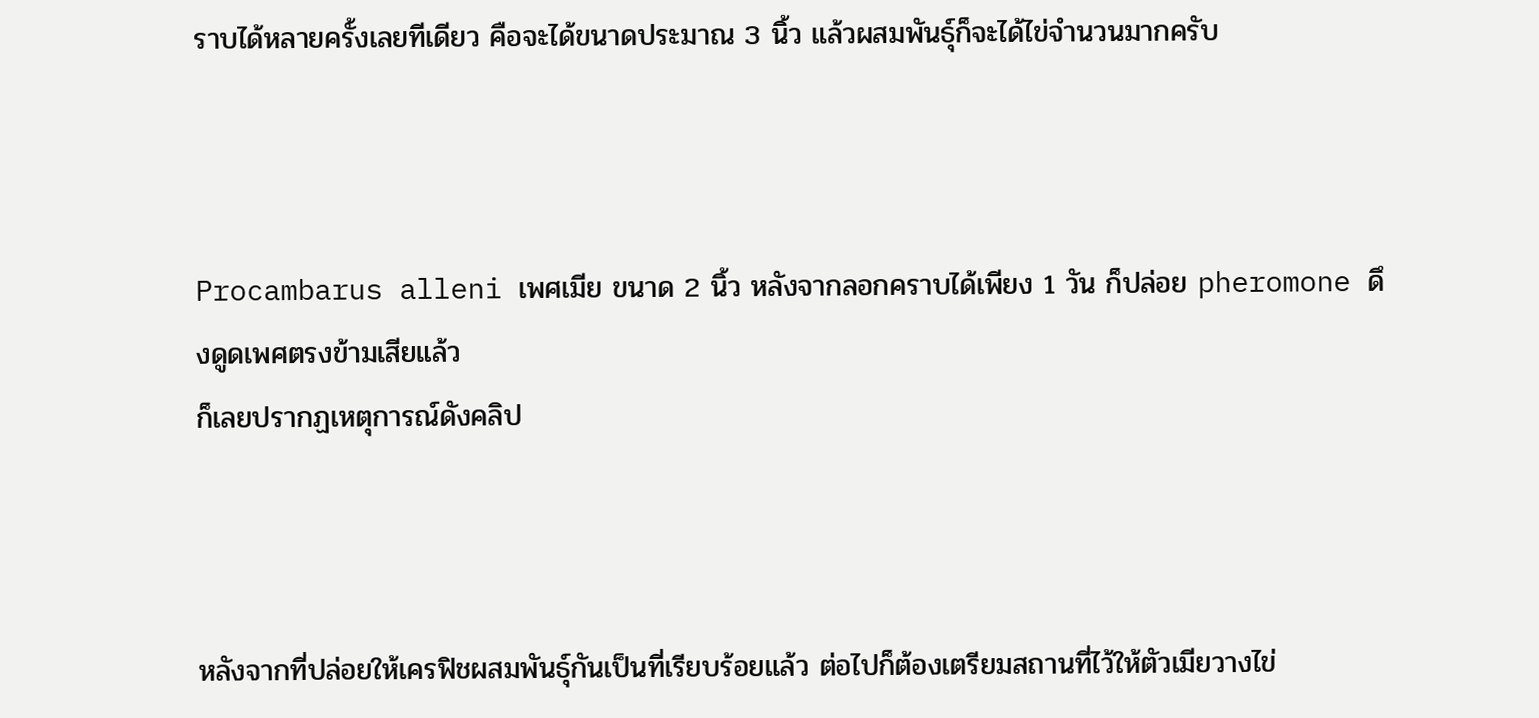ราบได้หลายครั้งเลยทีเดียว คือจะได้ขนาดประมาณ 3 นิ้ว แล้วผสมพันธุ์ก็จะได้ไข่จำนวนมากครับ



Procambarus alleni เพศเมีย ขนาด 2 นิ้ว หลังจากลอกคราบได้เพียง 1 วัน ก็ปล่อย pheromone ดึงดูดเพศตรงข้ามเสียแล้ว
ก็เลยปรากฏเหตุการณ์ดังคลิป



หลังจากที่ปล่อยให้เครฟิชผสมพันธุ์กันเป็นที่เรียบร้อยแล้ว ต่อไปก็ต้องเตรียมสถานที่ไว้ให้ตัวเมียวางไข่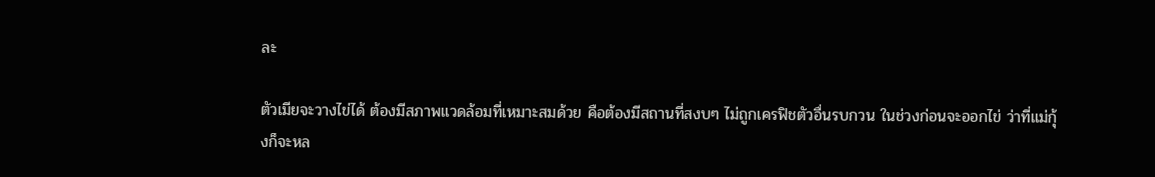ละ

ตัวเมียจะวางไข่ได้ ต้องมีสภาพแวดล้อมที่เหมาะสมด้วย คือต้องมีสถานที่สงบๆ ไม่ถูกเครฟิชตัวอื่นรบกวน ในช่วงก่อนจะออกไข่ ว่าที่แม่กุ้งก็จะหล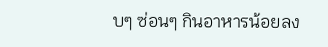บๆ ซ่อนๆ กินอาหารน้อยลง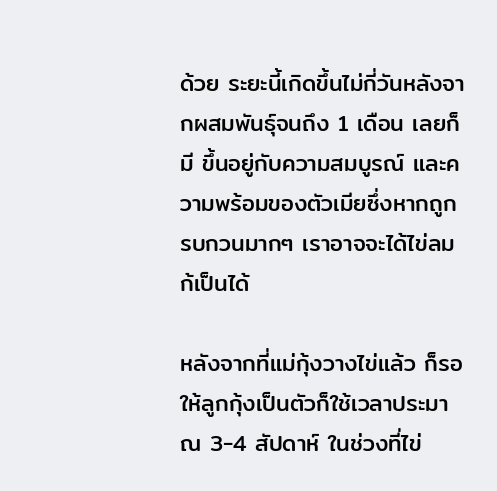ด้วย ระยะนี้เกิดขึ้นไม่กี่วันหลังจากผสมพันธุ์จนถึง 1 เดือน เลยก็มี ขึ้นอยู่กับความสมบูรณ์ และความพร้อมของตัวเมียซึ่งหากถูกรบกวนมากๆ เราอาจจะได้ไข่ลมก้เป็นได้

หลังจากที่แม่กุ้งวางไข่แล้ว ก็รอให้ลูกกุ้งเป็นตัวก็ใช้เวลาประมาณ 3-4 สัปดาห์ ในช่วงที่ไข่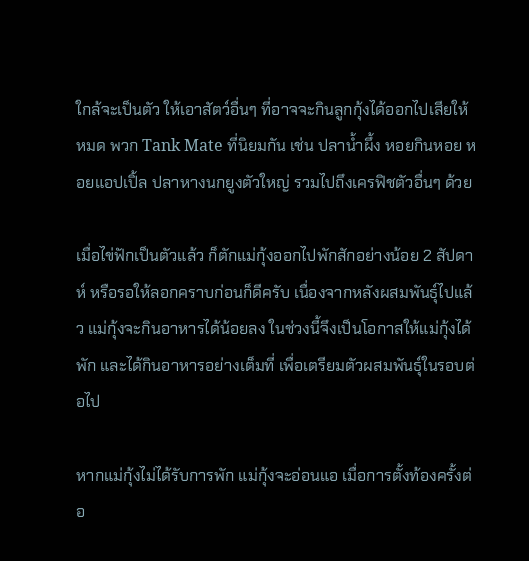ใกล้จะเป็นตัว ให้เอาสัตว์อื่นๆ ที่อาจจะกินลูกกุ้งได้ออกไปเสียให้หมด พวก Tank Mate ที่นิยมกัน เช่น ปลาน้ำผึ้ง หอยกินหอย หอยแอปเปิ้ล ปลาหางนกยูงตัวใหญ่ รวมไปถึงเครฟิชตัวอื่นๆ ด้วย

เมื่อไข่ฟักเป็นตัวแล้ว ก็ตักแม่กุ้งออกไปพักสักอย่างน้อย 2 สัปดาห์ หรือรอให้ลอกคราบก่อนก็ดีครับ เนื่องจากหลังผสมพันธุ์ไปแล้ว แม่กุ้งจะกินอาหารได้น้อยลง ในช่วงนี้จึงเป็นโอกาสให้แม่กุ้งได้พัก และได้กินอาหารอย่างเต็มที่ เพื่อเตรียมตัวผสมพันธุ์ในรอบต่อไป

หากแม่กุ้งไม่ได้รับการพัก แม่กุ้งจะอ่อนแอ เมื่อการตั้งท้องครั้งต่อ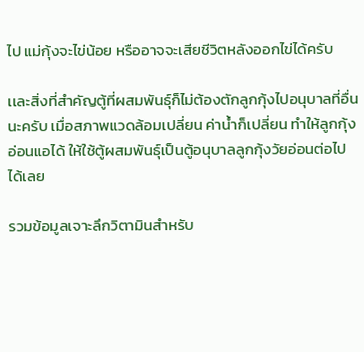ไป แม่กุ้งจะไข่น้อย หรืออาจจะเสียชีวิตหลังออกไข่ได้ครับ

เเละสิ่งที่สำคัญตู้ที่ผสมพันธุ์ก็ไม่ต้องตักลูกกุ้งไปอนุบาลที่อื่นนะครับ เมื่อสภาพแวดล้อมเปลี่ยน ค่าน้ำก็เปลี่ยน ทำให้ลูกกุ้งอ่อนแอได้ ให้ใช้ตู้ผสมพันธุ์เป็นตู้อนุบาลลูกกุ้งวัยอ่อนต่อไปได้เลย

รวมข้อมูลเจาะลึกวิตามินสำหรับ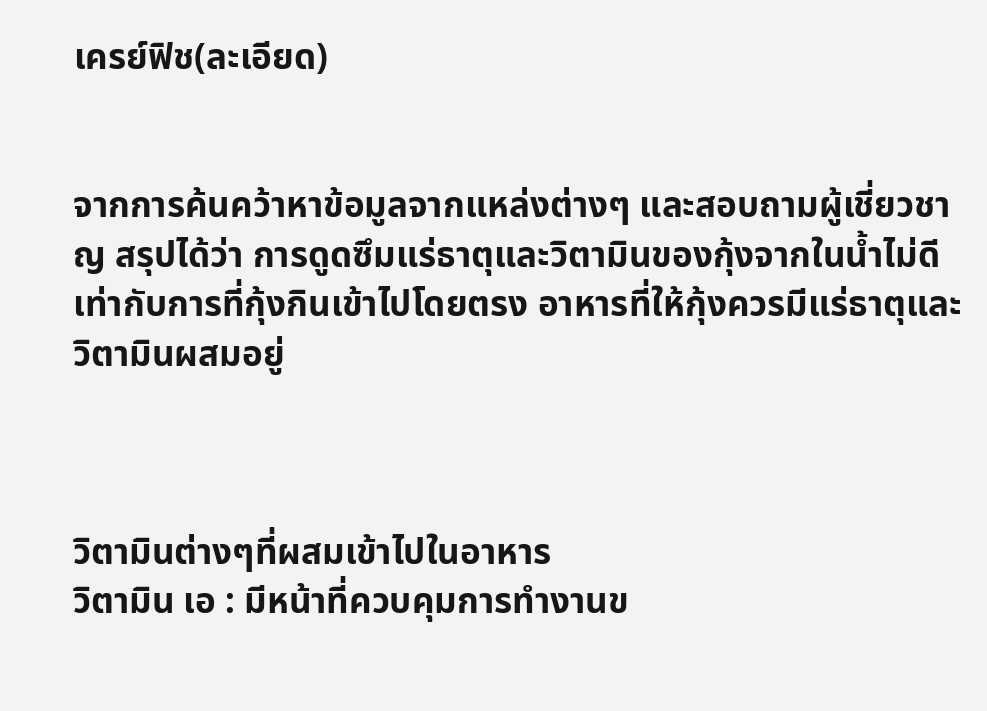เครย์ฟิช(ละเอียด)


จากการค้นคว้าหาข้อมูลจากแหล่งต่างๆ และสอบถามผู้เชี่ยวชาญ สรุปได้ว่า การดูดซึมแร่ธาตุและวิตามินของกุ้งจากในน้ำไม่ดี เท่ากับการที่กุ้งกินเข้าไปโดยตรง อาหารที่ให้กุ้งควรมีแร่ธาตุและวิตามินผสมอยู่



วิตามินต่างๆที่ผสมเข้าไปในอาหาร
วิตามิน เอ : มีหน้าที่ควบคุมการทำงานข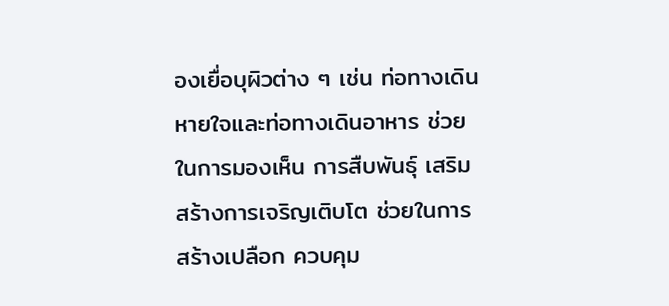องเยื่อบุผิวต่าง ๆ เช่น ท่อทางเดินหายใจและท่อทางเดินอาหาร ช่วยในการมองเห็น การสืบพันธุ์ เสริมสร้างการเจริญเติบโต ช่วยในการสร้างเปลือก ควบคุม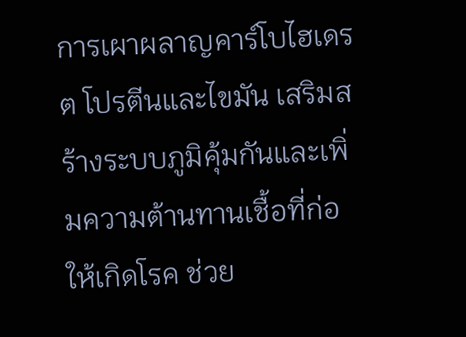การเผาผลาญคาร์โบไฮเดรต โปรตีนและไขมัน เสริมสร้างระบบภูมิคุ้มกันและเพิ่มความต้านทานเชื้อที่ก่อให้เกิดโรค ช่วย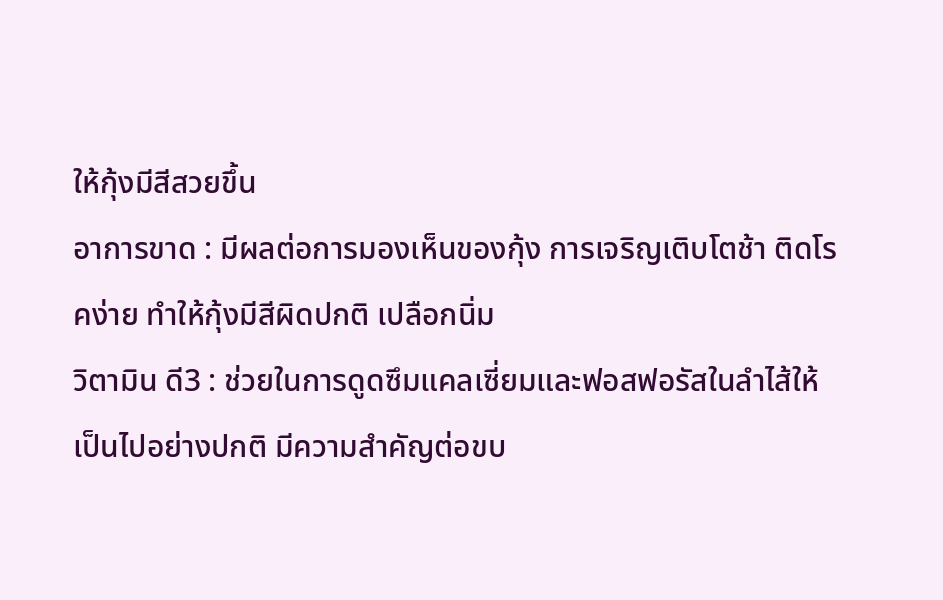ให้กุ้งมีสีสวยขึ้น
อาการขาด : มีผลต่อการมองเห็นของกุ้ง การเจริญเติบโตช้า ติดโรคง่าย ทำให้กุ้งมีสีผิดปกติ เปลือกนิ่ม
วิตามิน ดี3 : ช่วยในการดูดซึมแคลเซี่ยมและฟอสฟอรัสในลำไส้ให้เป็นไปอย่างปกติ มีความสำคัญต่อขบ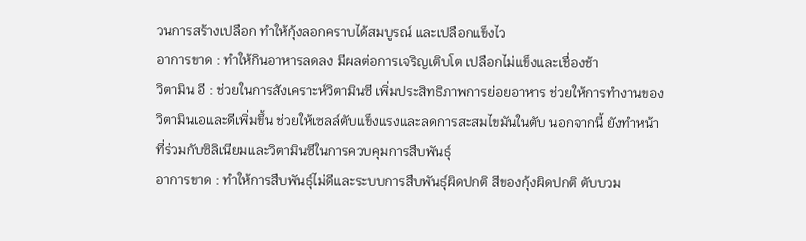วนการสร้างเปลือก ทำให้กุ้งลอกคราบได้สมบูรณ์ และเปลือกแข็งไว
อาการขาด : ทำให้กินอาหารลดลง มีผลต่อการเจริญเติบโต เปลือกไม่แข็งและเชื่องช้า
วิตามิน อี : ช่วยในการสังเคราะห์วิตามินซี เพิ่มประสิทธิภาพการย่อยอาหาร ช่วยให้การทำงานของวิตามินเอและดีเพิ่มขึ้น ช่วยให้เซลล์ตับแข็งแรงและลดการสะสมไขมันในตับ นอกจากนี้ ยังทำหน้าที่ร่วมกับซิลิเนียมและวิตามินซีในการควบคุมการสืบพันธุ์
อาการขาด : ทำให้การสืบพันธุ์ไม่ดีและระบบการสืบพันธุ์ผิดปกติ สีของกุ้งผิดปกติ ตับบวม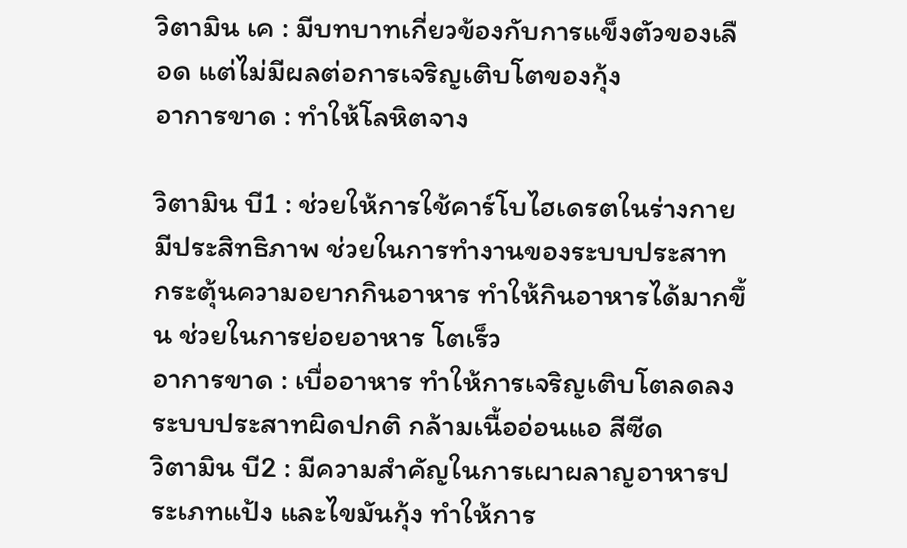วิตามิน เค : มีบทบาทเกี่ยวข้องกับการแข็งตัวของเลือด แต่ไม่มีผลต่อการเจริญเติบโตของกุ้ง
อาการขาด : ทำให้โลหิตจาง

วิตามิน บี1 : ช่วยให้การใช้คาร์โบไฮเดรตในร่างกายมีประสิทธิภาพ ช่วยในการทำงานของระบบประสาท กระตุ้นความอยากกินอาหาร ทำให้กินอาหารได้มากขึ้น ช่วยในการย่อยอาหาร โตเร็ว
อาการขาด : เบื่ออาหาร ทำให้การเจริญเติบโตลดลง ระบบประสาทผิดปกติ กล้ามเนื้ออ่อนแอ สีซีด
วิตามิน บี2 : มีความสำคัญในการเผาผลาญอาหารประเภทแป้ง และไขมันกุ้ง ทำให้การ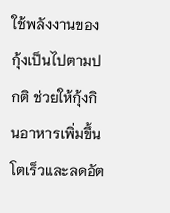ใช้พลังงานของกุ้งเป็นไปตามปกติ ช่วยให้กุ้งกินอาหารเพิ่มขึ้น โตเร็วและลดอัต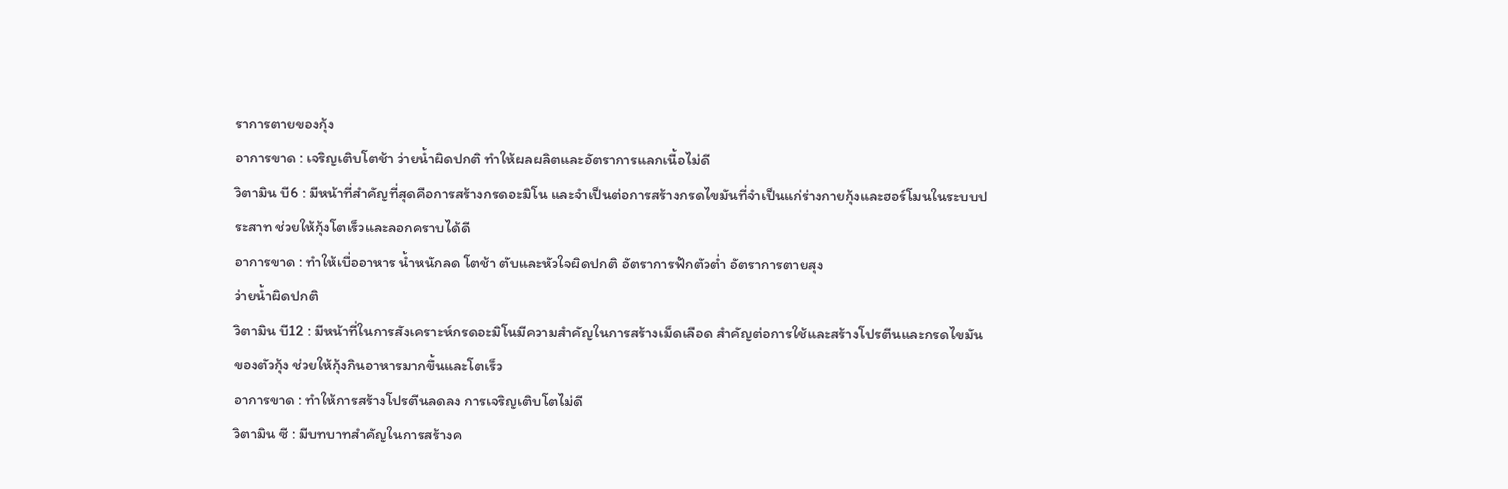ราการตายของกุ้ง
อาการขาด : เจริญเติบโตช้า ว่ายน้ำผิดปกติ ทำให้ผลผลิตและอัตราการแลกเนื้อไม่ดี
วิตามิน บี6 : มีหน้าที่สำคัญที่สุดคือการสร้างกรดอะมิโน และจำเป็นต่อการสร้างกรดไขมันที่จำเป็นแก่ร่างกายกุ้งและฮอร์โมนในระบบประสาท ช่วยให้กุ้งโตเร็วและลอกคราบได้ดี
อาการขาด : ทำให้เบื่ออาหาร น้ำหนักลด โตช้า ตับและหัวใจผิดปกติ อัตราการฟักตัวต่ำ อัตราการตายสุง
ว่ายน้ำผิดปกติ
วิตามิน บี12 : มีหน้าที่ในการสังเคราะห์กรดอะมิโนมีความสำคัญในการสร้างเม็ดเลือด สำคัญต่อการใช้และสร้างโปรตีนและกรดไขมันของตัวกุ้ง ช่วยให้กุ้งกินอาหารมากขึ้นและโตเร็ว
อาการขาด : ทำให้การสร้างโปรตีนลดลง การเจริญเติบโตไม่ดี
วิตามิน ซี : มีบทบาทสำคัญในการสร้างค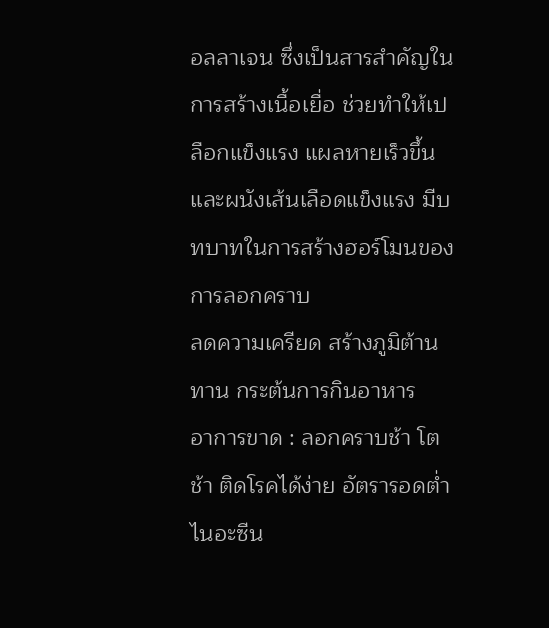อลลาเจน ซึ่งเป็นสารสำคัญในการสร้างเนื้อเยื่อ ช่วยทำให้เปลือกแข็งแรง แผลหายเร็วขึ้นและผนังเส้นเลือดแข็งแรง มีบทบาทในการสร้างฮอร์โมนของการลอกคราบ
ลดความเครียด สร้างภูมิต้านทาน กระต้นการกินอาหาร
อาการขาด : ลอกคราบช้า โตช้า ติดโรคได้ง่าย อัตรารอดต่ำ
ไนอะซีน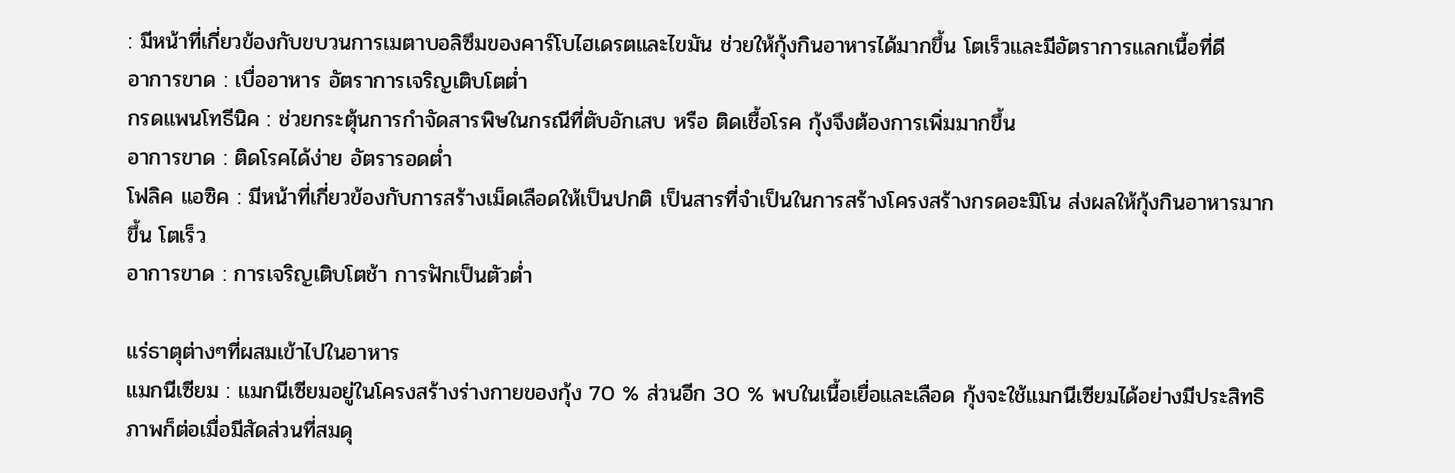: มีหน้าที่เกี่ยวข้องกับขบวนการเมตาบอลิซึมของคาร์โบไฮเดรตและไขมัน ช่วยให้กุ้งกินอาหารได้มากขึ้น โตเร็วและมีอัตราการแลกเนื้อที่ดี
อาการขาด : เบื่ออาหาร อัตราการเจริญเติบโตต่ำ
กรดแพนโทธีนิค : ช่วยกระตุ้นการกำจัดสารพิษในกรณีที่ตับอักเสบ หรือ ติดเชื้อโรค กุ้งจึงต้องการเพิ่มมากขึ้น
อาการขาด : ติดโรคได้ง่าย อัตรารอดต่ำ
โฟลิค แอซิค : มีหน้าที่เกี่ยวข้องกับการสร้างเม็ดเลือดให้เป็นปกติ เป็นสารที่จำเป็นในการสร้างโครงสร้างกรดอะมิโน ส่งผลให้กุ้งกินอาหารมากขึ้น โตเร็ว
อาการขาด : การเจริญเติบโตช้า การฟักเป็นตัวต่ำ

แร่ธาตุต่างๆที่ผสมเข้าไปในอาหาร
แมกนีเซียม : แมกนีเซียมอยู่ในโครงสร้างร่างกายของกุ้ง 70 % ส่วนอีก 30 % พบในเนื้อเยื่อและเลือด กุ้งจะใช้แมกนีเซียมได้อย่างมีประสิทธิภาพก็ต่อเมื่อมีสัดส่วนที่สมดุ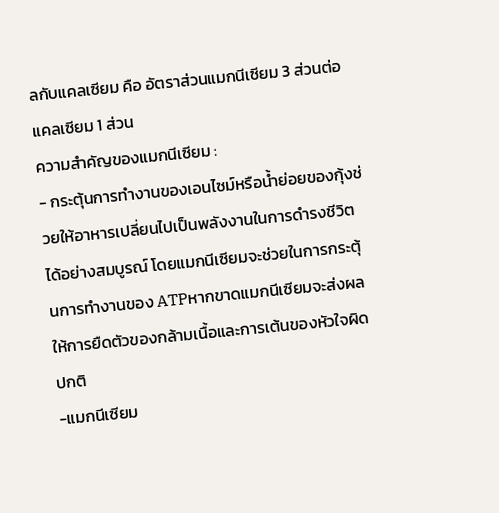ลกับแคลเซียม คือ อัตราส่วนแมกนีเซียม 3 ส่วนต่อแคลเซียม 1 ส่วน
ความสำคัญของแมกนีเซียม :
- กระตุ้นการทำงานของเอนไซม์หรือน้ำย่อยของกุ้งช่วยให้อาหารเปลี่ยนไปเป็นพลังงานในการดำรงชีวิตได้อย่างสมบูรณ์ โดยแมกนีเซียมจะช่วยในการกระตุ้นการทำงานของ ATPหากขาดแมกนีเซียมจะส่งผลให้การยืดตัวของกล้ามเนื้อและการเต้นของหัวใจผิดปกติ
-แมกนีเซียม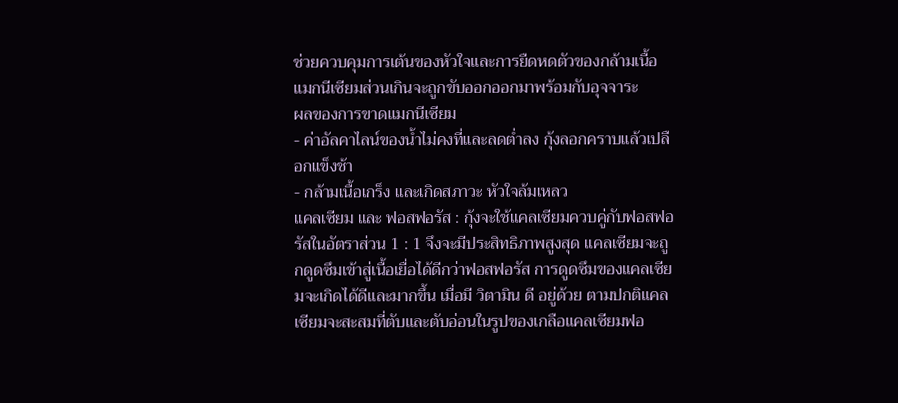ช่วยควบคุมการเต้นของหัวใจและการยืดหดตัวของกล้ามเนื้อ แมกนีเซียมส่วนเกินจะถูกขับออกออกมาพร้อมกับอุจจาระ
ผลของการขาดแมกนีเซียม
- ค่าอัลคาไลน์ของน้ำไม่คงที่และลดต่ำลง กุ้งลอกคราบแล้วเปลือกแข็งช้า
- กล้ามเนื้อเกร็ง และเกิดสภาวะ หัวใจล้มเหลว
แคลเซียม และ ฟอสฟอรัส : กุ้งจะใช้แคลเซียมควบคู่กับฟอสฟอรัสในอัตราส่วน 1 : 1 จึงจะมีประสิทธิภาพสูงสุด แคลเซียมจะถูกดูดซึมเข้าสู่เนื้อเยื่อได้ดีกว่าฟอสฟอรัส การดูดซึมของแคลเซียมจะเกิดได้ดีและมากขึ้น เมื่อมี วิตามิน ดี อยู่ด้วย ตามปกติแคลเซียมจะสะสมที่ตับและตับอ่อนในรูปของเกลือแคลเซียมฟอ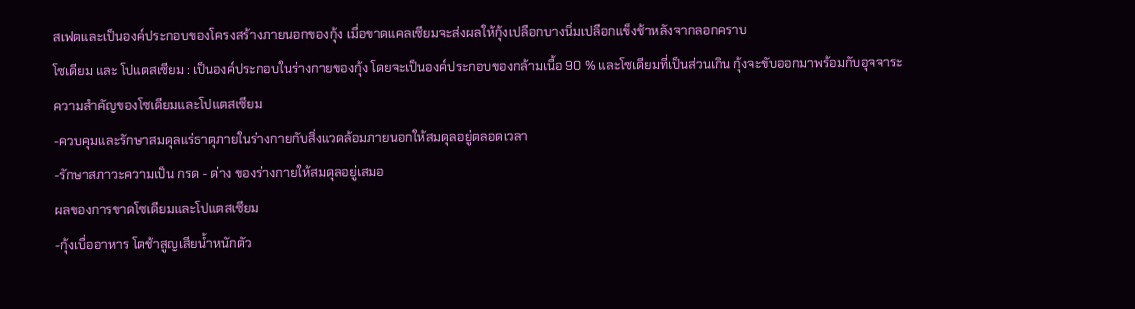สเฟตและเป็นองค์ประกอบของโครงสร้างภายนอกของกุ้ง เมื่อขาดแคลเซียมจะส่งผลให้กุ้งเปลือกบางนิ่มเปลือกแข็งช้าหลังจากลอกคราบ
โซเดียม และ โปแตสเซียม : เป็นองค์ประกอบในร่างกายของกุ้ง โดยจะเป็นองค์ประกอบของกล้ามเนื้อ 90 % และโซเดียมที่เป็นส่วนเกิน กุ้งจะขับออกมาพร้อมกับอุจจาระ
ความสำคัญของโซเดียมและโปแตสเซียม
-ควบคุมและรักษาสมดุลแร่ธาตุภายในร่างกายกับสิ่งแวดล้อมภายนอกให้สมดุลอยู่ตลอดเวลา
-รักษาสภาวะความเป็น กรด - ด่าง ของร่างกายให้สมดุลอยู่เสมอ
ผลของการขาดโซเดียมและโปแตสเซียม
-กุ้งเบื่ออาหาร โตช้าสูญเสียน้ำหนักตัว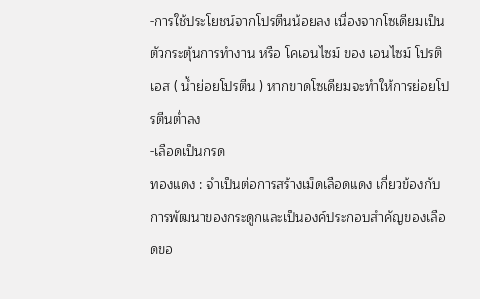-การใช้ประโยชน์จากโปรตีนน้อยลง เนื่องจากโซเดียมเป็นตัวกระตุ้นการทำงาน หรือ โคเอนไซม์ ของ เอนไซม์ โปรติเอส ( น้ำย่อยโปรตีน ) หากขาดโซเดียมจะทำให้การย่อยโปรตีนต่ำลง
-เลือดเป็นกรด
ทองแดง : จำเป็นต่อการสร้างเม็ดเลือดแดง เกี่ยวข้องกับการพัฒนาของกระดูกและเป็นองค์ประกอบสำคัญของเลือดขอ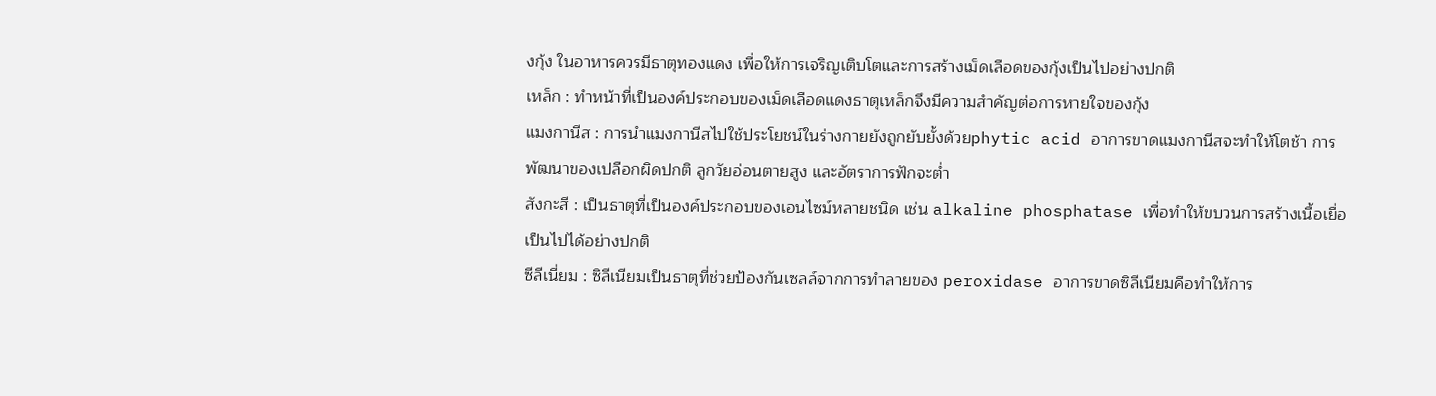งกุ้ง ในอาหารควรมีธาตุทองแดง เพื่อให้การเจริญเติบโตและการสร้างเม็ดเลือดของกุ้งเป็นไปอย่างปกติ
เหล็ก : ทำหน้าที่เป็นองค์ประกอบของเม็ดเลือดแดงธาตุเหล็กจึงมีความสำคัญต่อการหายใจของกุ้ง
แมงกานีส : การนำแมงกานีสไปใช้ประโยชน์ในร่างกายยังถูกยับยั้งด้วยphytic acid อาการขาดแมงกานีสจะทำให้โตช้า การพัฒนาของเปลือกผิดปกติ ลูกวัยอ่อนตายสูง และอัตราการฟักจะต่ำ
สังกะสี : เป็นธาตุที่เป็นองค์ประกอบของเอนไซม์หลายชนิด เช่น alkaline phosphatase เพื่อทำให้ขบวนการสร้างเนื้อเยื่อเป็นไปได้อย่างปกติ
ซีลีเนี่ยม : ซิลีเนียมเป็นธาตุที่ช่วยป้องกันเซลล์จากการทำลายของ peroxidase อาการขาดซิลีเนียมคือทำให้การ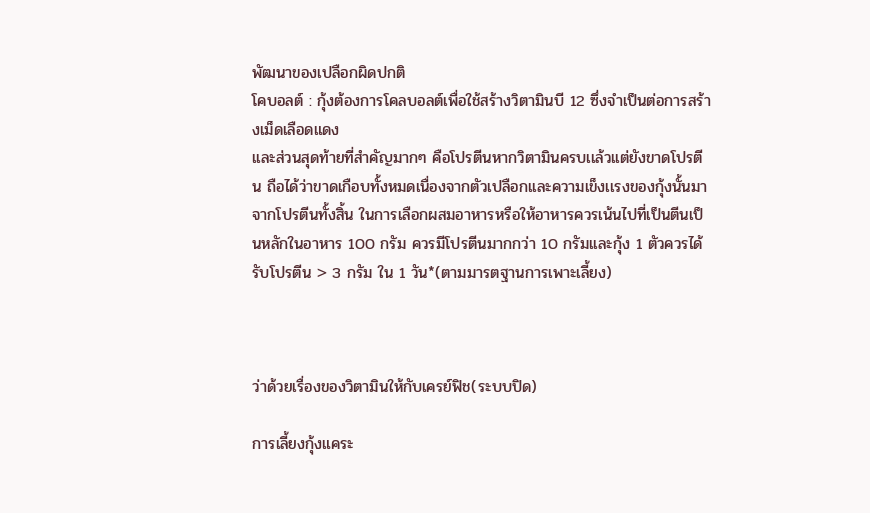พัฒนาของเปลือกผิดปกติ
โคบอลต์ : กุ้งต้องการโคลบอลต์เพื่อใช้สร้างวิตามินบี 12 ซึ่งจำเป็นต่อการสร้างเม็ดเลือดแดง
เเละส่วนสุดท้ายที่สำคัญมากๆ คือโปรตีนหากวิตามินครบเเล้วเเต่ยังขาดโปรตีน ถือได้ว่าขาดเกือบทั้งหมดเนื่องจากตัวเปลือกเเละความเข็งเเรงของกุ้งนั้นมาจากโปรตีนทั้งสิ้น ในการเลือกผสมอาหารหรือให้อาหารควรเน้นไปที่เป็นตีนเป็นหลักในอาหาร 100 กรัม ควรมีโปรตีนมากกว่า 10 กรัมเเละกุ้ง 1 ตัวควรได้รับโปรตีน > 3 กรัม ใน 1 วัน*(ตามมารตฐานการเพาะเลี้ยง)



ว่าด้วยเรื่องของวิตามินให้กับเครย์ฟิช(ระบบปิด)

การเลี้ยงกุ้งแคระ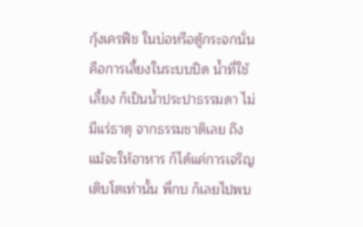กุ้งเครฟิช ในบ่อหรือตู้กระจกนั่นคือการเลี้ยงในระบบปิด น้ำที่ใช้เลี้ยง ก็เป็นน้ำประปาธรรมดา ไม่มีแร่ธาตุ จากธรรมชาติเลย ถึงแม้จะให้อาหาร ก็ได้แค่การเจริญเติบโตเท่านั้น พี่กบ ก็เลยไปพบ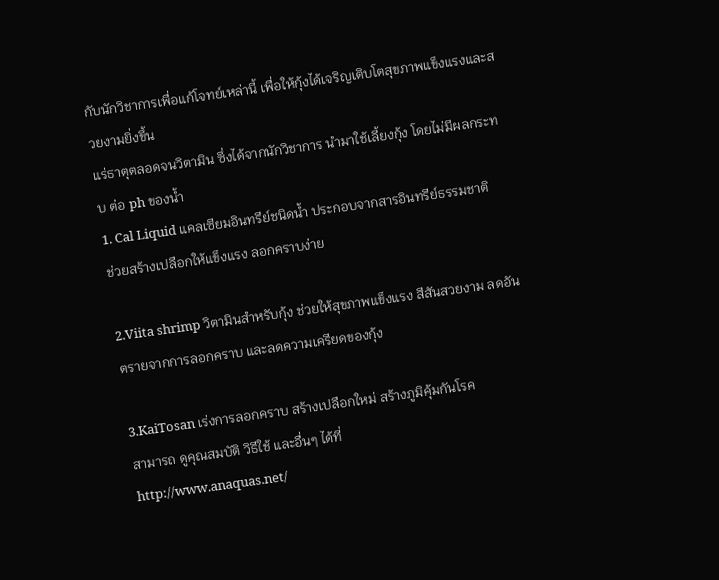กับนักวิชาการเพื่อแก้โจทย์เหล่านี้ เพื่อให้กุ้งได้เจริญเติบโตสุขภาพแข็งแรงและสวยงามยิ่งขึ้น
แร่ธาตุตลอดจนวิตามิน ซึ่งได้จากนักวิชาการ นำมาใช้เลี้ยงกุ้ง โดยไม่มีผลกระทบ ต่อ ph ของน้ำ
1. Cal Liquid แคลเซียมอินทรีย์ชนิดน้ำ ประกอบจากสารอินทรีย์ธรรมชาติ
ช่วยสร้างเปลือกให้แข็งแรง ลอกคราบง่าย

2.Viita shrimp วิตามินสำหรับกุ้ง ช่วยให้สุขภาพแข็งแรง สีสันสวยงาม ลดอันตรายจากการลอกคราบ และลดความเครียดของกุ้ง

3.KaiTosan เร่งการลอกคราบ สร้างเปลือกใหม่ สร้างภูมิคุ้มกันโรค
สามารถ ดูคุณสมบัติ วิธีใช้ และอื่นๆ ได้ที่
http://www.anaquas.net/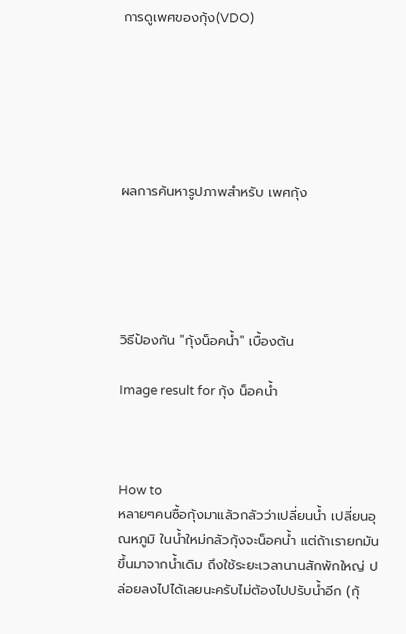การดูเพศของกุ้ง(VDO)






ผลการค้นหารูปภาพสำหรับ เพศกุ้ง





วิธีป้องกัน "กุ้งน็อคน้ำ" เบื้องต้น

Image result for กุ้ง น็อคน้ำ



How to
หลายๆคนซื้อกุ้งมาแล้วกลัวว่าเปลี่ยนน้ำ เปลี่ยนอุณหภูมิ ในน้ำใหม่กลัวกุ้งจะน็อคน้ำ แต่ถ้าเรายกมันขึ้นมาจากน้ำเดิม ถึงใช้ระยะเวลานานสักพักใหญ่ ปล่อยลงไปได้เลยนะครับไม่ต้องไปปรับน้ำอีก (กุ้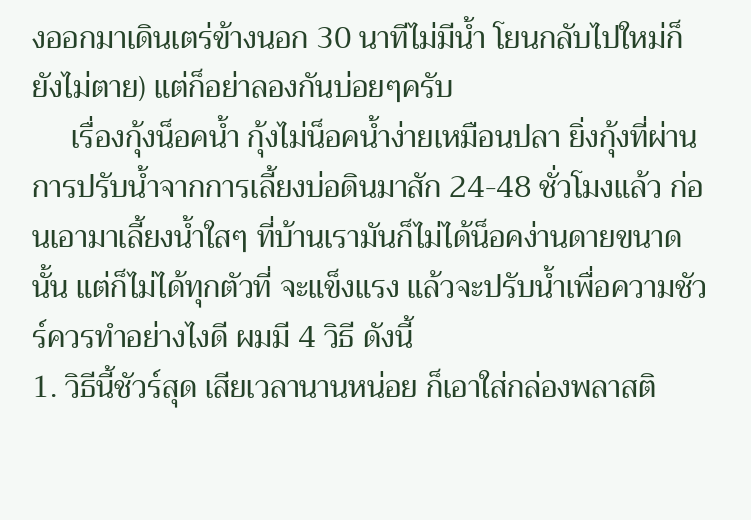งออกมาเดินเตร่ข้างนอก 30 นาทีไม่มีน้ำ โยนกลับไปใหม่ก็ยังไม่ตาย) แต่ก็อย่าลองกันบ่อยๆครับ
     เรื่องกุ้งน็อคน้ำ กุ้งไม่น็อคน้ำง่ายเหมือนปลา ยิ่งกุ้งที่ผ่านการปรับน้ำจากการเลี้ยงบ่อดินมาสัก 24-48 ชั่วโมงแล้ว ก่อนเอามาเลี้ยงน้ำใสๆ ที่บ้านเรามันก็ไม่ได้น็อคง่านดายขนาดนั้น แต่ก็ไม่ได้ทุกตัวที่ จะแข็งแรง แล้วจะปรับน้ำเพื่อความชัวร์ควรทำอย่างไงดี ผมมี 4 วิธี ดังนี้
1. วิธีนี้ชัวร์สุด เสียเวลานานหน่อย ก็เอาใส่กล่องพลาสติ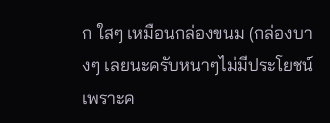ก ใสๆ เหมือนกล่องขนม (กล่องบางๆ เลยนะครับหนาๆไม่มีประโยชน์ เพราะค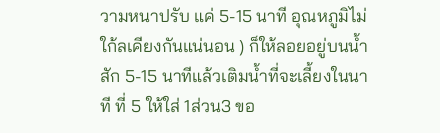วามหนาปรับ แค่ 5-15 นาที อุณหภูมิไม่ใก้ลเคียงกันแน่นอน ) ก็ให้ลอยอยู่บนน้ำ สัก 5-15 นาทีแล้วเติมน้ำที่จะเลี้ยงในนาที ที่ 5 ให้ใส่ 1ส่วน3 ขอ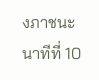งภาชนะ
นาทีที่ 10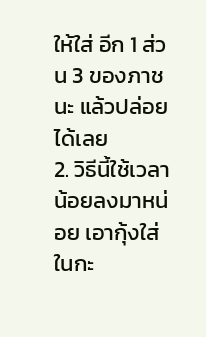ให้ใส่ อีก 1 ส่วน 3 ของภาชนะ แล้วปล่อยได้เลย
2. วิธีนี้ใช้เวลา น้อยลงมาหน่อย เอากุ้งใส่ในกะ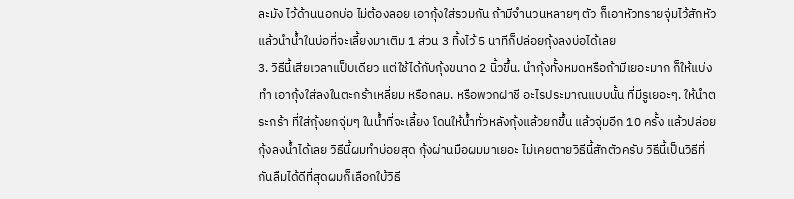ละมัง ไว้ด้านนอกบ่อ ไม่ต้องลอย เอากุ้งใส่รวมกัน ถ้ามีจำนวนหลายๆ ตัว ก็เอาหัวทรายจุ่มไว้สักหัว แล้วนำน้ำในบ่อที่จะเลี้ยงมาเติม 1 ส่วน 3 ทิ้งไว้ 5 นาทีก็ปล่อยกุ้งลงบ่อได้เลย
3. วิธีนี้เสียเวลาแป็บเดียว แต่ใช้ได้กับกุ้งขนาด 2 นิ้วขึ้น. นำกุ้งทั้งหมดหรือถ้ามีเยอะมาก ก็ให้แบ่งทำ เอากุ้งใส่ลงในตะกร้าเหลี่ยม หรือกลม. หรือพวกฝาชี อะไรประมาณแบบนั้น ที่มีรูเยอะๆ. ให้นำตระกร้า ที่ใส่กุ้งยกจุ่มๆ ในน้ำที่จะเลี้ยง โดนให้น้ำทั่วหลังกุ้งแล้วยกขึ้น แล้วจุ่มอีก 10 ครั้ง แล้วปล่อยกุ้งลงน้ำได้เลย วิธีนี้ผมทำบ่อยสุด กุ้งผ่านมือผมมาเยอะ ไม่เคยตายวิธีนี้สักตัวครับ วิธีนี้เป็นวิธีที่กันลืมได้ดีที่สุดผมก็เลือกใบ้วิธี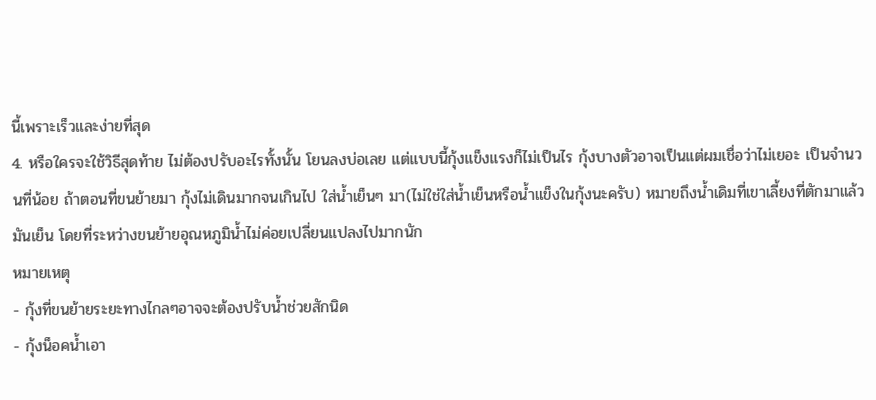นี้เพราะเร็วและง่ายที่สุด
4. หรือใครจะใช้วิธีสุดท้าย ไม่ต้องปรับอะไรทั้งนั้น โยนลงบ่อเลย แต่แบบนี้กุ้งแข็งแรงก็ไม่เป็นไร กุ้งบางตัวอาจเป็นแต่ผมเชื่อว่าไม่เยอะ เป็นจำนวนที่น้อย ถ้าตอนที่ขนย้ายมา กุ้งไม่เดินมากจนเกินไป ใส่น้ำเย็นๆ มา(ไม่ใช่ใส่น้ำเย็นหรือน้ำแข็งในกุ้งนะครับ) หมายถึงน้ำเดิมที่เขาเลี้ยงที่ตักมาแล้วมันเย็น โดยที่ระหว่างขนย้ายอุณหภูมิน้ำไม่ค่อยเปลี่ยนแปลงไปมากนัก
หมายเหตุ
- กุ้งที่ขนย้ายระยะทางไกลๆอาจจะต้องปรับน้ำช่วยสักนิด
- กุ้งน็อคน้ำเอา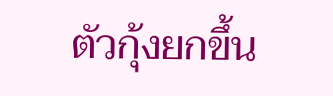ตัวกุ้งยกขึ้น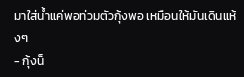มาใส่น้ำแค่พอท่วมตัวกุ้งพอ เหมือนให้มันเดินแห้งๆ
- กุ้งน็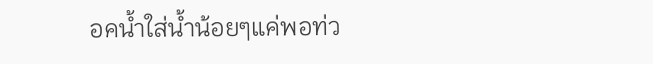อคน้ำใส่น้ำน้อยๆแค่พอท่ว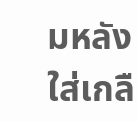มหลังใส่เกลื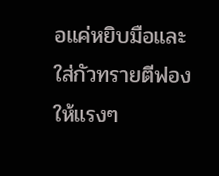อแค่หยิบมือและใส่กัวทรายตีฟองให้แรงๆ